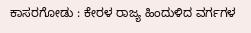ಕಾಸರಗೋಡು : ಕೇರಳ ರಾಜ್ಯ ಹಿಂದುಳಿದ ವರ್ಗಗಳ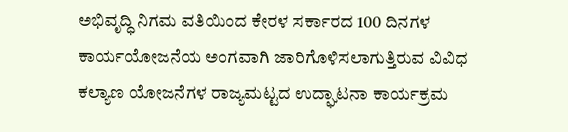ಅಭಿವೃದ್ಧಿ ನಿಗಮ ವತಿಯಿಂದ ಕೇರಳ ಸರ್ಕಾರದ 100 ದಿನಗಳ ಕಾರ್ಯಯೋಜನೆಯ ಅಂಗವಾಗಿ ಜಾರಿಗೊಳಿಸಲಾಗುತ್ತಿರುವ ವಿವಿಧ ಕಲ್ಯಾಣ ಯೋಜನೆಗಳ ರಾಜ್ಯಮಟ್ಟದ ಉದ್ಘಾಟನಾ ಕಾರ್ಯಕ್ರಮ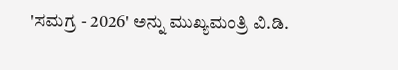'ಸಮಗ್ರ - 2026' ಅನ್ನು ಮುಖ್ಯಮಂತ್ರಿ ವಿ.ಡಿ.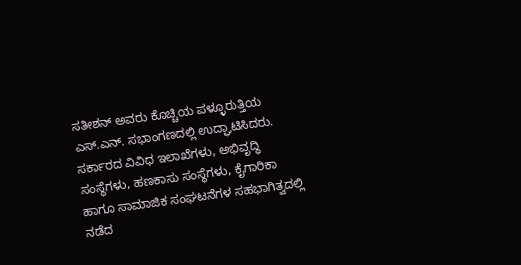ಸತೀಶನ್ ಅವರು ಕೊಚ್ಚಿಯ ಪಳ್ಳೂರುತ್ತಿಯ ಎಸ್.ಎನ್. ಸಭಾಂಗಣದಲ್ಲಿ ಉದ್ಘಾಟಿಸಿದರು.
ಸರ್ಕಾರದ ವಿವಿಧ ಇಲಾಖೆಗಳು, ಅಭಿವೃದ್ಧಿ ಸಂಸ್ಥೆಗಳು, ಹಣಕಾಸು ಸಂಸ್ಥೆಗಳು, ಕೈಗಾರಿಕಾ ಹಾಗೂ ಸಾಮಾಜಿಕ ಸಂಘಟನೆಗಳ ಸಹಭಾಗಿತ್ವದಲ್ಲಿ ನಡೆದ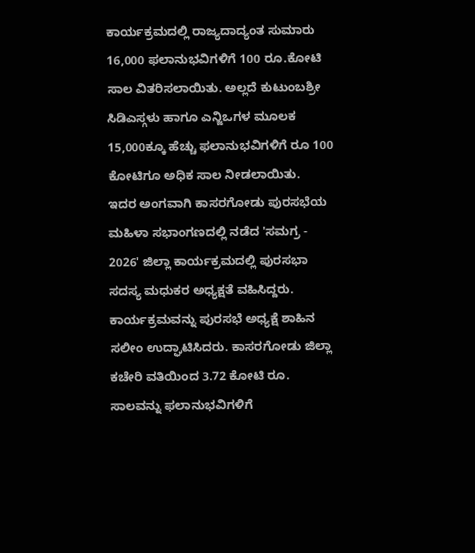ಕಾರ್ಯಕ್ರಮದಲ್ಲಿ ರಾಜ್ಯದಾದ್ಯಂತ ಸುಮಾರು 16,000 ಫಲಾನುಭವಿಗಳಿಗೆ 100 ರೂ.ಕೋಟಿ ಸಾಲ ವಿತರಿಸಲಾಯಿತು. ಅಲ್ಲದೆ ಕುಟುಂಬಶ್ರೀ ಸಿಡಿಎಸ್ಗಳು ಹಾಗೂ ಎನ್ಜಿಒಗಳ ಮೂಲಕ 15,000ಕ್ಕೂ ಹೆಚ್ಚು ಫಲಾನುಭವಿಗಳಿಗೆ ರೂ 100 ಕೋಟಿಗೂ ಅಧಿಕ ಸಾಲ ನೀಡಲಾಯಿತು.
ಇದರ ಅಂಗವಾಗಿ ಕಾಸರಗೋಡು ಪುರಸಭೆಯ ಮಹಿಳಾ ಸಭಾಂಗಣದಲ್ಲಿ ನಡೆದ 'ಸಮಗ್ರ - 2026' ಜಿಲ್ಲಾ ಕಾರ್ಯಕ್ರಮದಲ್ಲಿ ಪುರಸಭಾ ಸದಸ್ಯ ಮಧುಕರ ಅಧ್ಯಕ್ಷತೆ ವಹಿಸಿದ್ದರು. ಕಾರ್ಯಕ್ರಮವನ್ನು ಪುರಸಭೆ ಅಧ್ಯಕ್ಷೆ ಶಾಹಿನ ಸಲೀಂ ಉದ್ಘಾಟಿಸಿದರು. ಕಾಸರಗೋಡು ಜಿಲ್ಲಾ ಕಚೇರಿ ವತಿಯಿಂದ 3.72 ಕೋಟಿ ರೂ. ಸಾಲವನ್ನು ಫಲಾನುಭವಿಗಳಿಗೆ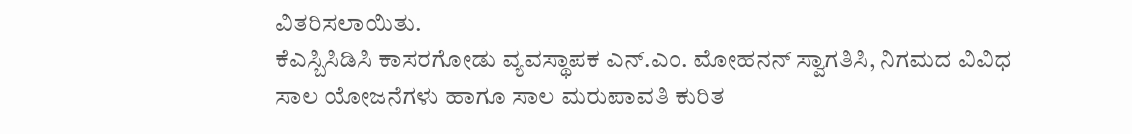ವಿತರಿಸಲಾಯಿತು.
ಕೆಎಸ್ಬಿಸಿಡಿಸಿ ಕಾಸರಗೋಡು ವ್ಯವಸ್ಥಾಪಕ ಎನ್.ಎಂ. ಮೋಹನನ್ ಸ್ವಾಗತಿಸಿ, ನಿಗಮದ ವಿವಿಧ ಸಾಲ ಯೋಜನೆಗಳು ಹಾಗೂ ಸಾಲ ಮರುಪಾವತಿ ಕುರಿತ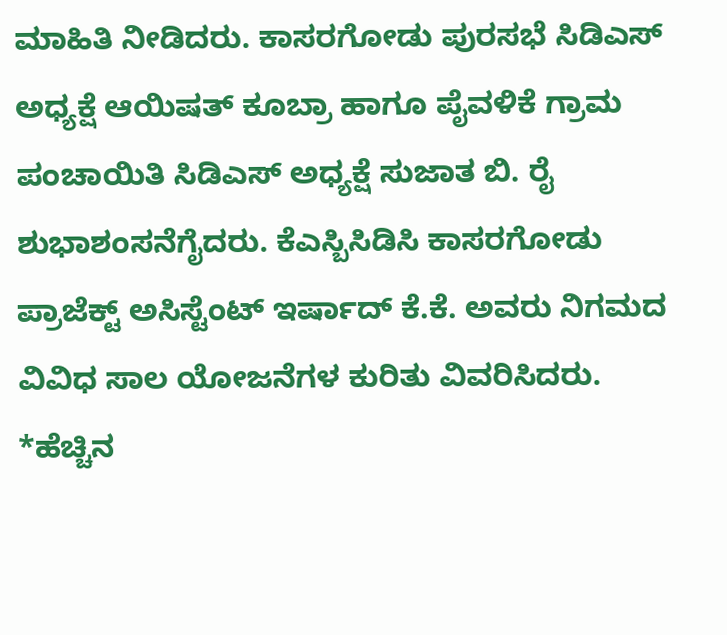ಮಾಹಿತಿ ನೀಡಿದರು. ಕಾಸರಗೋಡು ಪುರಸಭೆ ಸಿಡಿಎಸ್ ಅಧ್ಯಕ್ಷೆ ಆಯಿಷತ್ ಕೂಬ್ರಾ ಹಾಗೂ ಪೈವಳಿಕೆ ಗ್ರಾಮ ಪಂಚಾಯಿತಿ ಸಿಡಿಎಸ್ ಅಧ್ಯಕ್ಷೆ ಸುಜಾತ ಬಿ. ರೈ ಶುಭಾಶಂಸನೆಗೈದರು. ಕೆಎಸ್ಬಿಸಿಡಿಸಿ ಕಾಸರಗೋಡು ಪ್ರಾಜೆಕ್ಟ್ ಅಸಿಸ್ಟೆಂಟ್ ಇರ್ಷಾದ್ ಕೆ.ಕೆ. ಅವರು ನಿಗಮದ ವಿವಿಧ ಸಾಲ ಯೋಜನೆಗಳ ಕುರಿತು ವಿವರಿಸಿದರು.
*ಹೆಚ್ಚಿನ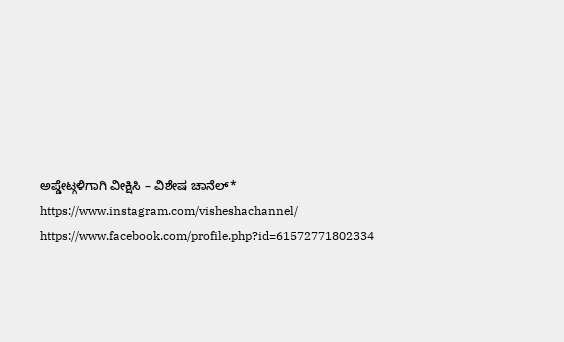ಅಪ್ಡೇಟ್ಗಳಿಗಾಗಿ ವೀಕ್ಷಿಸಿ – ವಿಶೇಷ ಚಾನೆಲ್*
https://www.instagram.com/visheshachannel/
https://www.facebook.com/profile.php?id=61572771802334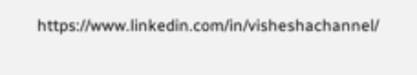https://www.linkedin.com/in/visheshachannel/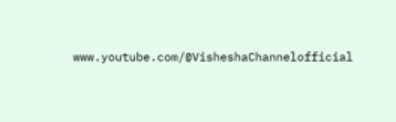www.youtube.com/@VisheshaChannelofficial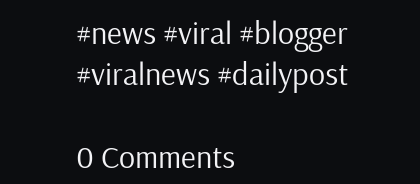#news #viral #blogger #viralnews #dailypost

0 Comments